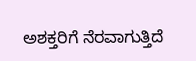ಅಶಕ್ತರಿಗೆ ನೆರವಾಗುತ್ತಿದೆ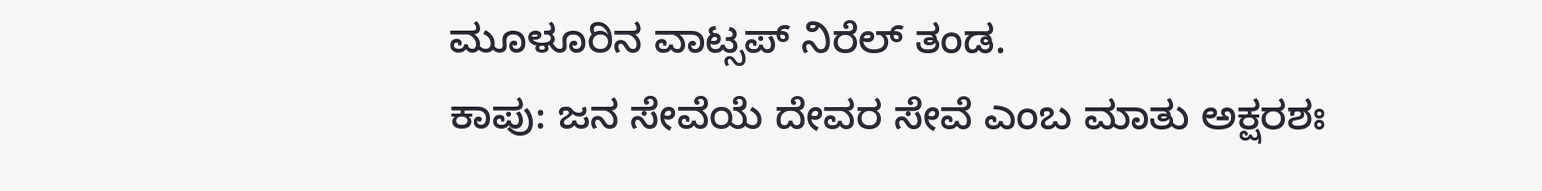ಮೂಳೂರಿನ ವಾಟ್ಸಪ್ ನಿರೆಲ್ ತಂಡ.
ಕಾಪು: ಜನ ಸೇವೆಯೆ ದೇವರ ಸೇವೆ ಎಂಬ ಮಾತು ಅಕ್ಷರಶಃ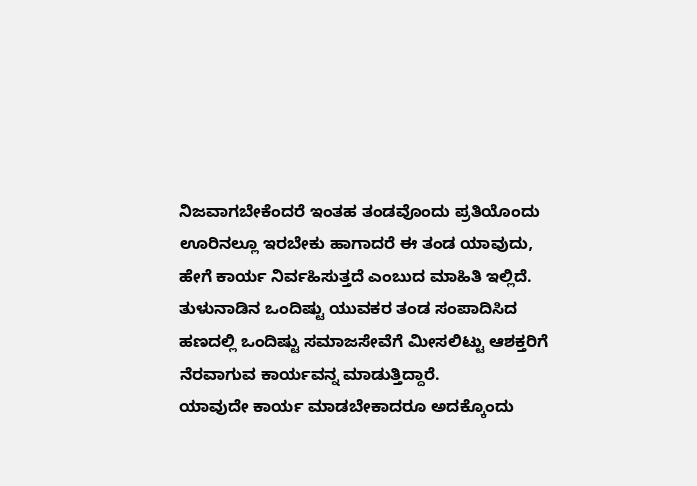ನಿಜವಾಗಬೇಕೆಂದರೆ ಇಂತಹ ತಂಡವೊಂದು ಪ್ರತಿಯೊಂದು ಊರಿನಲ್ಲೂ ಇರಬೇಕು ಹಾಗಾದರೆ ಈ ತಂಡ ಯಾವುದು, ಹೇಗೆ ಕಾರ್ಯ ನಿರ್ವಹಿಸುತ್ತದೆ ಎಂಬುದ ಮಾಹಿತಿ ಇಲ್ಲಿದೆ.
ತುಳುನಾಡಿನ ಒಂದಿಷ್ಟು ಯುವಕರ ತಂಡ ಸಂಪಾದಿಸಿದ ಹಣದಲ್ಲಿ ಒಂದಿಷ್ಟು ಸಮಾಜಸೇವೆಗೆ ಮೀಸಲಿಟ್ಟು ಆಶಕ್ತರಿಗೆ ನೆರವಾಗುವ ಕಾರ್ಯವನ್ನ ಮಾಡುತ್ತಿದ್ದಾರೆ.
ಯಾವುದೇ ಕಾರ್ಯ ಮಾಡಬೇಕಾದರೂ ಅದಕ್ಕೊಂದು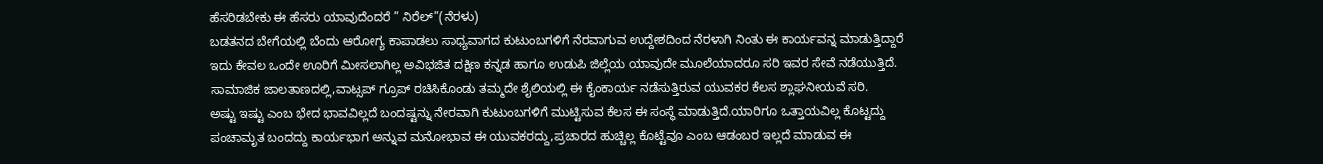ಹೆಸರಿಡಬೇಕು ಈ ಹೆಸರು ಯಾವುದೆಂದರೆ ” ನಿರೆಲ್”(ನೆರಳು)
ಬಡತನದ ಬೇಗೆಯಲ್ಲಿ ಬೆಂದು ಆರೋಗ್ಯ ಕಾಪಾಡಲು ಸಾಧ್ಯವಾಗದ ಕುಟುಂಬಗಳಿಗೆ ನೆರವಾಗುವ ಉದ್ದೇಶದಿಂದ ನೆರಳಾಗಿ ನಿಂತು ಈ ಕಾರ್ಯವನ್ನ ಮಾಡುತ್ತಿದ್ದಾರೆ
ಇದು ಕೇವಲ ಒಂದೇ ಊರಿಗೆ ಮೀಸಲಾಗಿಲ್ಲ ಅವಿಭಜಿತ ದಕ್ಷಿಣ ಕನ್ನಡ ಹಾಗೂ ಉಡುಪಿ ಜಿಲ್ಲೆಯ ಯಾವುದೇ ಮೂಲೆಯಾದರೂ ಸರಿ ಇವರ ಸೇವೆ ನಡೆಯುತ್ತಿದೆ.
ಸಾಮಾಜಿಕ ಜಾಲತಾಣದಲ್ಲಿ,ವಾಟ್ಸಪ್ ಗ್ರೂಪ್ ರಚಿಸಿಕೊಂಡು ತಮ್ಮದೇ ಶೈಲಿಯಲ್ಲಿ ಈ ಕೈಂಕಾರ್ಯ ನಡೆಸುತ್ತಿರುವ ಯುವಕರ ಕೆಲಸ ಶ್ಲಾಘನೀಯವೆ ಸರಿ.
ಅಷ್ಟು ಇಷ್ಟು ಎಂಬ ಭೇದ ಭಾವವಿಲ್ಲದೆ ಬಂದಷ್ಟನ್ನು ನೇರವಾಗಿ ಕುಟುಂಬಗಳಿಗೆ ಮುಟ್ಟಿಸುವ ಕೆಲಸ ಈ ಸಂಸ್ಥೆ ಮಾಡುತ್ತಿದೆ.ಯಾರಿಗೂ ಒತ್ತಾಯವಿಲ್ಲ ಕೊಟ್ಟದ್ದು ಪಂಚಾಮೃತ ಬಂದದ್ದು ಕಾರ್ಯಭಾಗ ಅನ್ನುವ ಮನೋಭಾವ ಈ ಯುವಕರದ್ದು,ಪ್ರಚಾರದ ಹುಚ್ಚಿಲ್ಲ ಕೊಟ್ಟೆವೂ ಎಂಬ ಆಡಂಬರ ಇಲ್ಲದೆ ಮಾಡುವ ಈ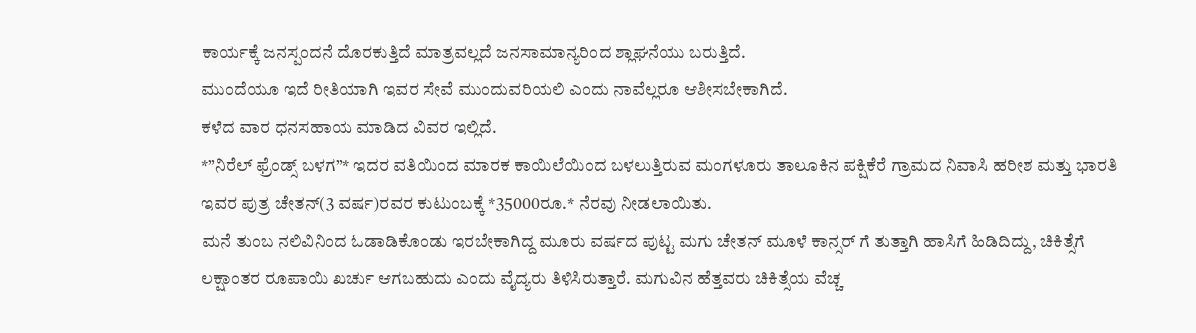ಕಾರ್ಯಕ್ಕೆ ಜನಸ್ಪಂದನೆ ದೊರಕುತ್ತಿದೆ ಮಾತ್ರವಲ್ಲದೆ ಜನಸಾಮಾನ್ಯರಿಂದ ಶ್ಲಾಘನೆಯು ಬರುತ್ತಿದೆ.
ಮುಂದೆಯೂ ಇದೆ ರೀತಿಯಾಗಿ ಇವರ ಸೇವೆ ಮುಂದುವರಿಯಲಿ ಎಂದು ನಾವೆಲ್ಲರೂ ಆಶೀಸಬೇಕಾಗಿದೆ.
ಕಳೆದ ವಾರ ಧನಸಹಾಯ ಮಾಡಿದ ವಿವರ ಇಲ್ಲಿದೆ.
*”ನಿರೆಲ್ ಫ್ರೆಂಡ್ಸ್ ಬಳಗ”* ಇದರ ವತಿಯಿಂದ ಮಾರಕ ಕಾಯಿಲೆಯಿಂದ ಬಳಲುತ್ತಿರುವ ಮಂಗಳೂರು ತಾಲೂಕಿನ ಪಕ್ಷಿಕೆರೆ ಗ್ರಾಮದ ನಿವಾಸಿ ಹರೀಶ ಮತ್ತು ಭಾರತಿ ಇವರ ಪುತ್ರ ಚೇತನ್(3 ವರ್ಷ)ರವರ ಕುಟುಂಬಕ್ಕೆ *35000ರೂ.* ನೆರವು ನೀಡಲಾಯಿತು.
ಮನೆ ತುಂಬ ನಲಿವಿನಿಂದ ಓಡಾಡಿಕೊಂಡು ಇರಬೇಕಾಗಿದ್ದ ಮೂರು ವರ್ಷದ ಪುಟ್ಟ ಮಗು ಚೇತನ್ ಮೂಳೆ ಕಾನ್ಸರ್ ಗೆ ತುತ್ತಾಗಿ ಹಾಸಿಗೆ ಹಿಡಿದಿದ್ದು, ಚಿಕಿತ್ಸೆಗೆ ಲಕ್ಷಾಂತರ ರೂಪಾಯಿ ಖರ್ಚು ಆಗಬಹುದು ಎಂದು ವೈದ್ಯರು ತಿಳಿಸಿರುತ್ತಾರೆ. ಮಗುವಿನ ಹೆತ್ತವರು ಚಿಕಿತ್ಸೆಯ ವೆಚ್ಚ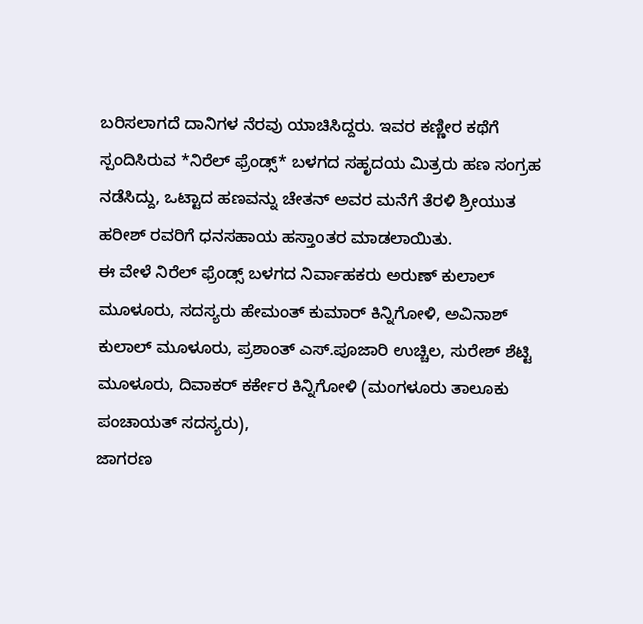ಬರಿಸಲಾಗದೆ ದಾನಿಗಳ ನೆರವು ಯಾಚಿಸಿದ್ದರು. ಇವರ ಕಣ್ಣೀರ ಕಥೆಗೆ ಸ್ಪಂದಿಸಿರುವ *ನಿರೆಲ್ ಫ್ರೆಂಡ್ಸ್* ಬಳಗದ ಸಹೃದಯ ಮಿತ್ರರು ಹಣ ಸಂಗ್ರಹ ನಡೆಸಿದ್ದು, ಒಟ್ಟಾದ ಹಣವನ್ನು ಚೇತನ್ ಅವರ ಮನೆಗೆ ತೆರಳಿ ಶ್ರೀಯುತ ಹರೀಶ್ ರವರಿಗೆ ಧನಸಹಾಯ ಹಸ್ತಾoತರ ಮಾಡಲಾಯಿತು.
ಈ ವೇಳೆ ನಿರೆಲ್ ಫ್ರೆಂಡ್ಸ್ ಬಳಗದ ನಿರ್ವಾಹಕರು ಅರುಣ್ ಕುಲಾಲ್ ಮೂಳೂರು, ಸದಸ್ಯರು ಹೇಮಂತ್ ಕುಮಾರ್ ಕಿನ್ನಿಗೋಳಿ, ಅವಿನಾಶ್ ಕುಲಾಲ್ ಮೂಳೂರು, ಪ್ರಶಾಂತ್ ಎಸ್.ಪೂಜಾರಿ ಉಚ್ಚಿಲ, ಸುರೇಶ್ ಶೆಟ್ಟಿ ಮೂಳೂರು, ದಿವಾಕರ್ ಕರ್ಕೇರ ಕಿನ್ನಿಗೋಳಿ (ಮಂಗಳೂರು ತಾಲೂಕು ಪಂಚಾಯತ್ ಸದಸ್ಯರು),
ಜಾಗರಣ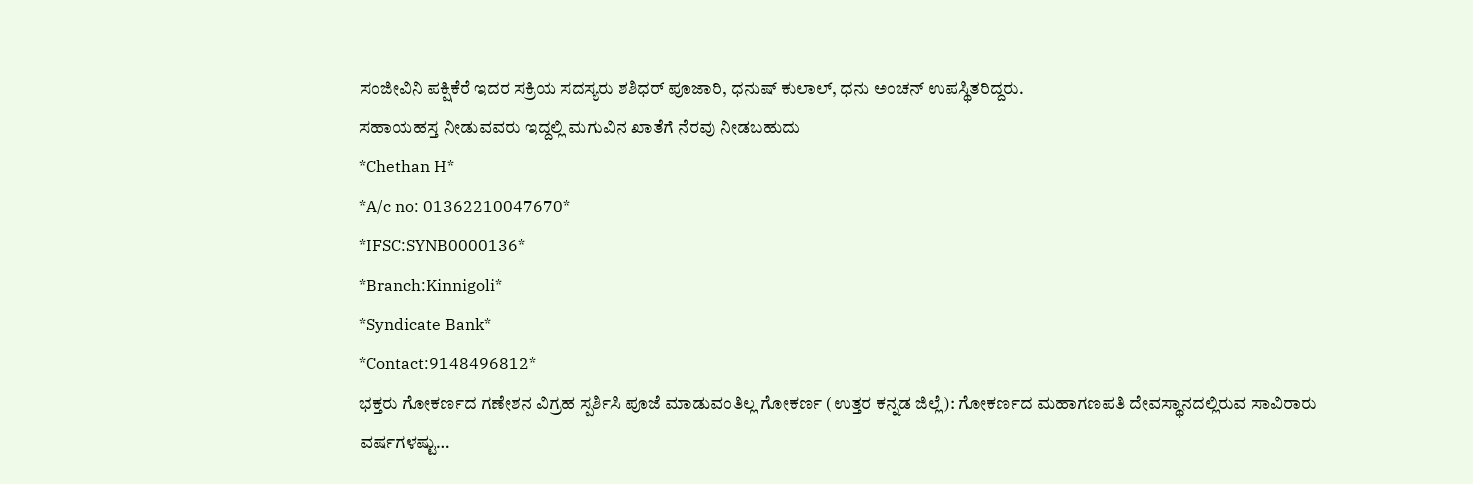ಸಂಜೀವಿನಿ ಪಕ್ಷಿಕೆರೆ ಇದರ ಸಕ್ರಿಯ ಸದಸ್ಯರು ಶಶಿಧರ್ ಪೂಜಾರಿ, ಧನುಷ್ ಕುಲಾಲ್, ಧನು ಅಂಚನ್ ಉಪಸ್ಥಿತರಿದ್ದರು.
ಸಹಾಯಹಸ್ತ ನೀಡುವವರು ಇದ್ದಲ್ಲಿ ಮಗುವಿನ ಖಾತೆಗೆ ನೆರವು ನೀಡಬಹುದು
*Chethan H*
*A/c no: 01362210047670*
*IFSC:SYNB0000136*
*Branch:Kinnigoli*
*Syndicate Bank*
*Contact:9148496812*
ಭಕ್ತರು ಗೋಕರ್ಣದ ಗಣೇಶನ ವಿಗ್ರಹ ಸ್ಪರ್ಶಿಸಿ ಪೂಜೆ ಮಾಡುವಂತಿಲ್ಲ ಗೋಕರ್ಣ (ಉತ್ತರ ಕನ್ನಡ ಜಿಲ್ಲೆ): ಗೋಕರ್ಣದ ಮಹಾಗಣಪತಿ ದೇವಸ್ಥಾನದಲ್ಲಿರುವ ಸಾವಿರಾರು ವರ್ಷಗಳಷ್ಟು…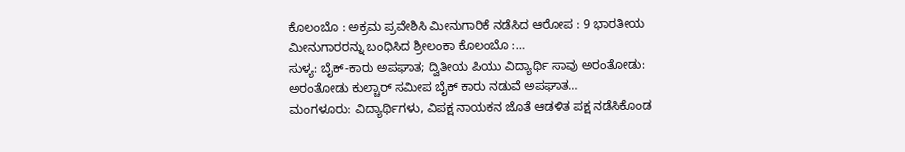ಕೊಲಂಬೊ : ಅಕ್ರಮ ಪ್ರವೇಶಿಸಿ ಮೀನುಗಾರಿಕೆ ನಡೆಸಿದ ಆರೋಪ : 9 ಭಾರತೀಯ ಮೀನುಗಾರರನ್ನು ಬಂಧಿಸಿದ ಶ್ರೀಲಂಕಾ ಕೊಲಂಬೊ :…
ಸುಳ್ಯ: ಬೈಕ್-ಕಾರು ಅಪಘಾತ; ದ್ವಿತೀಯ ಪಿಯು ವಿದ್ಯಾರ್ಥಿ ಸಾವು ಅರಂತೋಡು: ಅರಂತೋಡು ಕುಲ್ಚಾರ್ ಸಮೀಪ ಬೈಕ್ ಕಾರು ನಡುವೆ ಅಪಘಾತ…
ಮಂಗಳೂರು: ವಿದ್ಯಾರ್ಥಿಗಳು, ವಿಪಕ್ಷ ನಾಯಕನ ಜೊತೆ ಆಡಳಿತ ಪಕ್ಷ ನಡೆಸಿಕೊಂಡ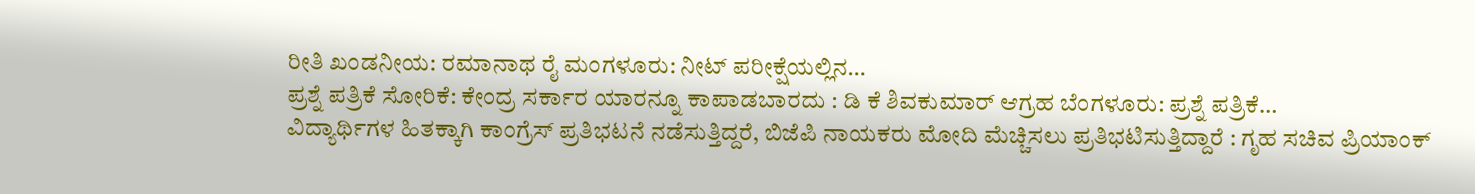ರೀತಿ ಖಂಡನೀಯ: ರಮಾನಾಥ ರೈ ಮಂಗಳೂರು: ನೀಟ್ ಪರೀಕ್ಷೆಯಲ್ಲಿನ…
ಪ್ರಶ್ನೆ ಪತ್ರಿಕೆ ಸೋರಿಕೆ: ಕೇಂದ್ರ ಸರ್ಕಾರ ಯಾರನ್ನೂ ಕಾಪಾಡಬಾರದು : ಡಿ ಕೆ ಶಿವಕುಮಾರ್ ಆಗ್ರಹ ಬೆಂಗಳೂರು: ಪ್ರಶ್ನೆ ಪತ್ರಿಕೆ…
ವಿದ್ಯಾರ್ಥಿಗಳ ಹಿತಕ್ಕಾಗಿ ಕಾಂಗ್ರೆಸ್ ಪ್ರತಿಭಟನೆ ನಡೆಸುತ್ತಿದ್ದರೆ, ಬಿಜೆಪಿ ನಾಯಕರು ಮೋದಿ ಮೆಚ್ಚಿಸಲು ಪ್ರತಿಭಟಿಸುತ್ತಿದ್ದಾರೆ : ಗೃಹ ಸಚಿವ ಪ್ರಿಯಾಂಕ್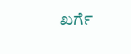ಖರ್ಗೆ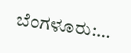ಬೆಂಗಳೂರು:…